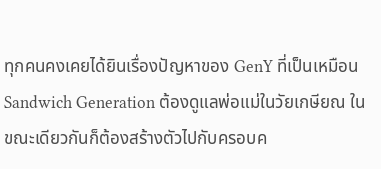ทุกคนคงเคยได้ยินเรื่องปัญหาของ GenY ที่เป็นเหมือน Sandwich Generation ต้องดูแลพ่อแม่ในวัยเกษียณ ในขณะเดียวกันก็ต้องสร้างตัวไปกับครอบค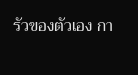รัวของตัวเอง กา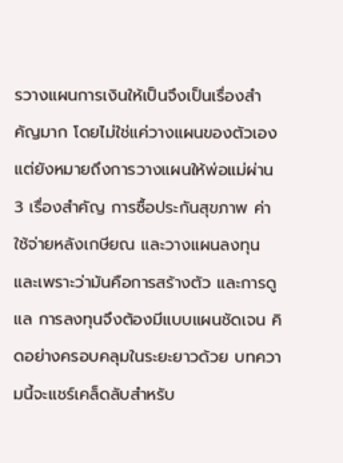รวางแผนการเงินให้เป็นจึงเป็นเรื่องสำคัญมาก โดยไม่ใช่แค่วางแผนของตัวเอง แต่ยังหมายถึงการวางแผนให้พ่อแม่ผ่าน 3 เรื่องสำคัญ การซื้อประกันสุขภาพ ค่าใช้จ่ายหลังเกษียณ และวางแผนลงทุน และเพราะว่ามันคือการสร้างตัว และการดูแล การลงทุนจึงต้องมีแบบแผนชัดเจน คิดอย่างครอบคลุมในระยะยาวด้วย บทความนี้จะแชร์เคล็ดลับสำหรับ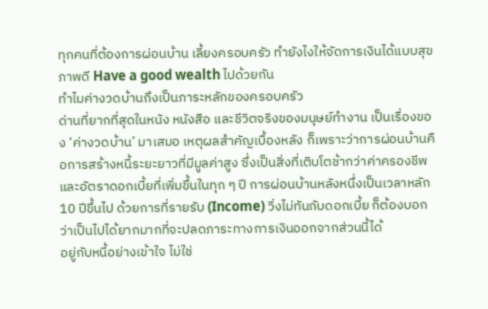ทุกคนที่ต้องการผ่อนบ้าน เลี้ยงครอบครัว ทำยังไงให้จัดการเงินได้แบบสุขภาพดี Have a good wealth ไปด้วยกัน
ทำไมค่างวดบ้านถึงเป็นภาระหลักของครอบครัว
ด่านที่ยากที่สุดในหนัง หนังสือ และชีวิตจริงของมนุษย์ทำงาน เป็นเรื่องของ ‘ค่างวดบ้าน’ มาเสมอ เหตุผลสำคัญเบื้องหลัง ก็เพราะว่าการผ่อนบ้านคือการสร้างหนี้ระยะยาวที่มีมูลค่าสูง ซึ่งเป็นสิ่งที่เติบโตช้ากว่าค่าครองชีพ และอัตราดอกเบี้ยที่เพิ่มขึ้นในทุก ๆ ปี การผ่อนบ้านหลังหนึ่งเป็นเวลาหลัก 10 ปีขึ้นไป ด้วยการที่รายรับ (Income) วิ่งไม่ทันกับดอกเบี้ย ก็ต้องบอกว่าเป็นไปได้ยากมากที่จะปลดภาระทางการเงินออกจากส่วนนี้ได้
อยู่กับหนี้อย่างเข้าใจ ไม่ใช่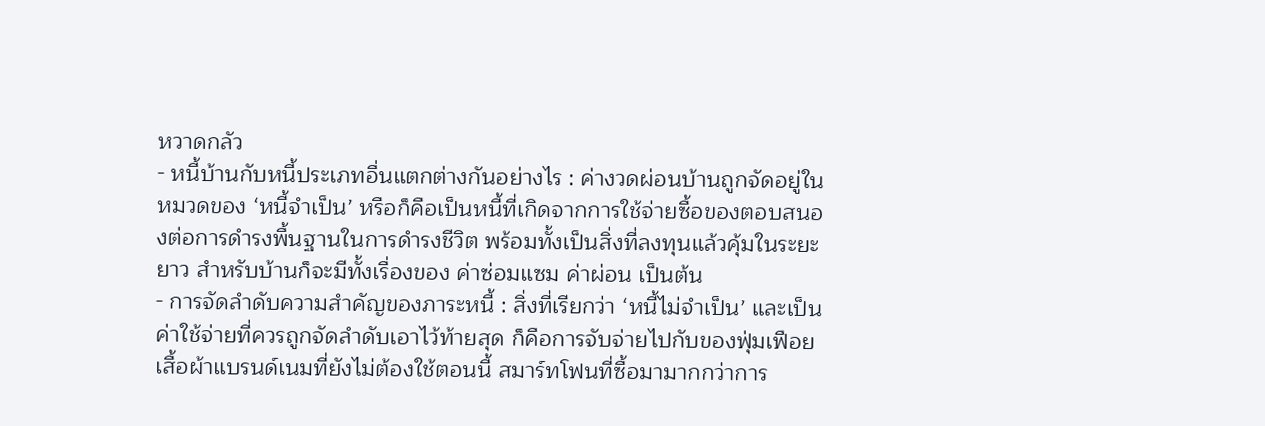หวาดกลัว
- หนี้บ้านกับหนี้ประเภทอื่นแตกต่างกันอย่างไร : ค่างวดผ่อนบ้านถูกจัดอยู่ในหมวดของ ‘หนี้จำเป็น’ หรือก็คือเป็นหนี้ที่เกิดจากการใช้จ่ายซื้อของตอบสนองต่อการดำรงพื้นฐานในการดำรงชีวิต พร้อมทั้งเป็นสิ่งที่ลงทุนแล้วคุ้มในระยะยาว สำหรับบ้านก็จะมีทั้งเรื่องของ ค่าซ่อมแซม ค่าผ่อน เป็นต้น
- การจัดลำดับความสำคัญของภาระหนี้ : สิ่งที่เรียกว่า ‘หนี้ไม่จำเป็น’ และเป็นค่าใช้จ่ายที่ควรถูกจัดลำดับเอาไว้ท้ายสุด ก็คือการจับจ่ายไปกับของฟุ่มเฟือย เสื้อผ้าแบรนด์เนมที่ยังไม่ต้องใช้ตอนนี้ สมาร์ทโฟนที่ซื้อมามากกว่าการ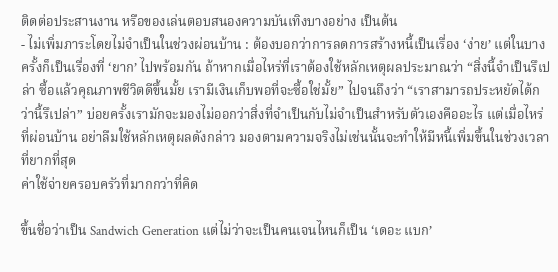ติดต่อประสานงาน หรือของเล่นตอบสนองความบันเทิงบางอย่าง เป็นต้น
- ไม่เพิ่มภาระโดยไม่จำเป็นในช่วงผ่อนบ้าน : ต้องบอกว่าการลดการสร้างหนี้เป็นเรื่อง ‘ง่าย’ แต่ในบางครั้งก็เป็นเรื่องที่ ‘ยาก’ ไปพร้อมกัน ถ้าหากเมื่อไหร่ที่เราต้องใช้หลักเหตุผลประมาณว่า “สิ่งนี้จำเป็นรึเปล่า ซื้อแล้วคุณภาพชีวิตดีขึ้นมั้ย เรามีเงินเก็บพอที่จะซื้อใช่มั้ย” ไปจนถึงว่า “เราสามารถประหยัดได้กว่านี้รึเปล่า” บ่อยครั้งเรามักจะมองไม่ออกว่าสิ่งที่จำเป็นกับไม่จำเป็นสำหรับตัวเองคืออะไร แต่เมื่อไหร่ที่ผ่อนบ้าน อย่าลืมใช้หลักเหตุผลดังกล่าว มองตามความจริงไม่เช่นนั้นจะทำให้มีหนี้เพิ่มขึ้นในช่วงเวลาที่ยากที่สุด
ค่าใช้จ่ายครอบครัวที่มากกว่าที่คิด

ขึ้นชื่อว่าเป็น Sandwich Generation แต่ไม่ว่าจะเป็นคนเจนไหนก็เป็น ‘เดอะ แบก’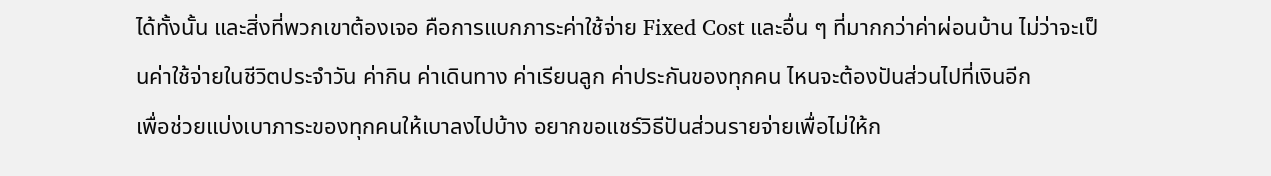ได้ทั้งนั้น และสิ่งที่พวกเขาต้องเจอ คือการแบกภาระค่าใช้จ่าย Fixed Cost และอื่น ๆ ที่มากกว่าค่าผ่อนบ้าน ไม่ว่าจะเป็นค่าใช้จ่ายในชีวิตประจำวัน ค่ากิน ค่าเดินทาง ค่าเรียนลูก ค่าประกันของทุกคน ไหนจะต้องปันส่วนไปที่เงินอีก
เพื่อช่วยแบ่งเบาภาระของทุกคนให้เบาลงไปบ้าง อยากขอแชร์วิธีปันส่วนรายจ่ายเพื่อไม่ให้ก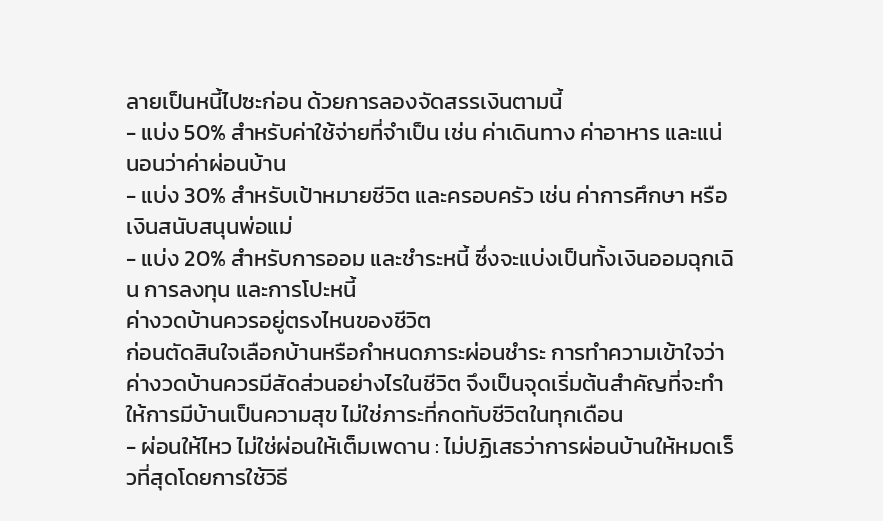ลายเป็นหนี้ไปซะก่อน ด้วยการลองจัดสรรเงินตามนี้
- แบ่ง 50% สำหรับค่าใช้จ่ายที่จำเป็น เช่น ค่าเดินทาง ค่าอาหาร และแน่นอนว่าค่าผ่อนบ้าน
- แบ่ง 30% สำหรับเป้าหมายชีวิต และครอบครัว เช่น ค่าการศึกษา หรือเงินสนับสนุนพ่อแม่
- แบ่ง 20% สำหรับการออม และชำระหนี้ ซึ่งจะแบ่งเป็นทั้งเงินออมฉุกเฉิน การลงทุน และการโปะหนี้
ค่างวดบ้านควรอยู่ตรงไหนของชีวิต
ก่อนตัดสินใจเลือกบ้านหรือกำหนดภาระผ่อนชำระ การทำความเข้าใจว่าค่างวดบ้านควรมีสัดส่วนอย่างไรในชีวิต จึงเป็นจุดเริ่มต้นสำคัญที่จะทำให้การมีบ้านเป็นความสุข ไม่ใช่ภาระที่กดทับชีวิตในทุกเดือน
- ผ่อนให้ไหว ไม่ใช่ผ่อนให้เต็มเพดาน : ไม่ปฏิเสธว่าการผ่อนบ้านให้หมดเร็วที่สุดโดยการใช้วิธี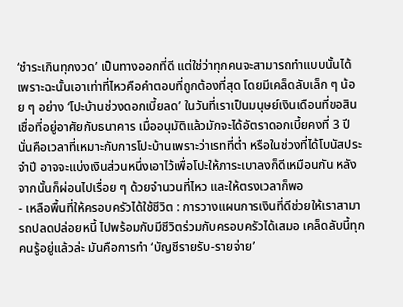‘ชำระเกินทุกงวด’ เป็นทางออกที่ดี แต่ใช่ว่าทุกคนจะสามารถทำแบบนั้นได้ เพราะฉะนั้นเอาเท่าที่ไหวคือคำตอบที่ถูกต้องที่สุด โดยมีเคล็ดลับเล็ก ๆ น้อย ๆ อย่าง ‘โปะบ้านช่วงดอกเบี้ยลด’ ในวันที่เราเป็นมนุษย์เงินเดือนที่ขอสินเชื่อที่อยู่อาศัยกับธนาคาร เมื่ออนุมัติแล้วมักจะได้อัตราดอกเบี้ยคงที่ 3 ปี นั่นคือเวลาที่เหมาะกับการโปะบ้านเพราะว่าเรทที่ต่ำ หรือในช่วงที่ได้โบนัสประจำปี อาจจะแบ่งเงินส่วนหนึ่งเอาไว้เพื่อโปะให้ภาระเบาลงก็ดีเหมือนกัน หลังจากนั้นก็ผ่อนไปเรื่อย ๆ ด้วยจำนวนที่ไหว และให้ตรงเวลาก็พอ
- เหลือพื้นที่ให้ครอบครัวได้ใช้ชีวิต : การวางแผนการเงินที่ดีช่วยให้เราสามารถปลดปล่อยหนี้ ไปพร้อมกับมีชีวิตร่วมกับครอบครัวได้เสมอ เคล็ดลับนี้ทุกคนรู้อยู่แล้วล่ะ มันคือการทำ ‘บัญชีรายรับ-รายจ่าย’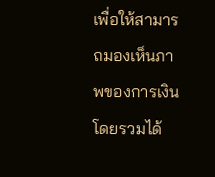เพื่อให้สามารถมองเห็นภาพของการเงินโดยรวมได้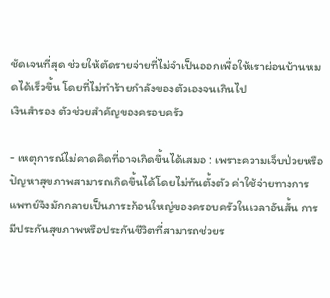ชัดเจนที่สุด ช่วยให้ตัดรายจ่ายที่ไม่จำเป็นออกเพื่อให้เราผ่อนบ้านหมดได้เร็วขึ้น โดยที่ไม่ทำร้ายกำลังของตัวเองจนเกินไป
เงินสำรอง ตัวช่วยสำคัญของครอบครัว

- เหตุการณ์ไม่คาดคิดที่อาจเกิดขึ้นได้เสมอ : เพราะความเจ็บป่วยหรือปัญหาสุขภาพสามารถเกิดขึ้นได้โดยไม่ทันตั้งตัว ค่าใช้จ่ายทางการแพทย์จึงมักกลายเป็นภาระก้อนใหญ่ของครอบครัวในเวลาอันสั้น การมีประกันสุขภาพหรือประกันชีวิตที่สามารถช่วยร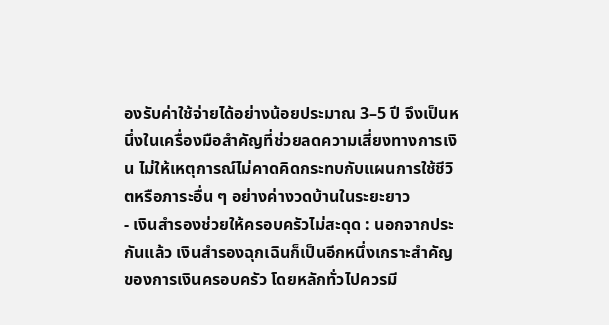องรับค่าใช้จ่ายได้อย่างน้อยประมาณ 3–5 ปี จึงเป็นหนึ่งในเครื่องมือสำคัญที่ช่วยลดความเสี่ยงทางการเงิน ไม่ให้เหตุการณ์ไม่คาดคิดกระทบกับแผนการใช้ชีวิตหรือภาระอื่น ๆ อย่างค่างวดบ้านในระยะยาว
- เงินสำรองช่วยให้ครอบครัวไม่สะดุด : นอกจากประกันแล้ว เงินสำรองฉุกเฉินก็เป็นอีกหนึ่งเกราะสำคัญของการเงินครอบครัว โดยหลักทั่วไปควรมี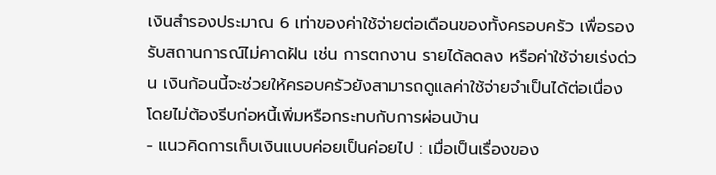เงินสำรองประมาณ 6 เท่าของค่าใช้จ่ายต่อเดือนของทั้งครอบครัว เพื่อรองรับสถานการณ์ไม่คาดฝัน เช่น การตกงาน รายได้ลดลง หรือค่าใช้จ่ายเร่งด่วน เงินก้อนนี้จะช่วยให้ครอบครัวยังสามารถดูแลค่าใช้จ่ายจำเป็นได้ต่อเนื่อง โดยไม่ต้องรีบก่อหนี้เพิ่มหรือกระทบกับการผ่อนบ้าน
- แนวคิดการเก็บเงินแบบค่อยเป็นค่อยไป : เมื่อเป็นเรื่องของ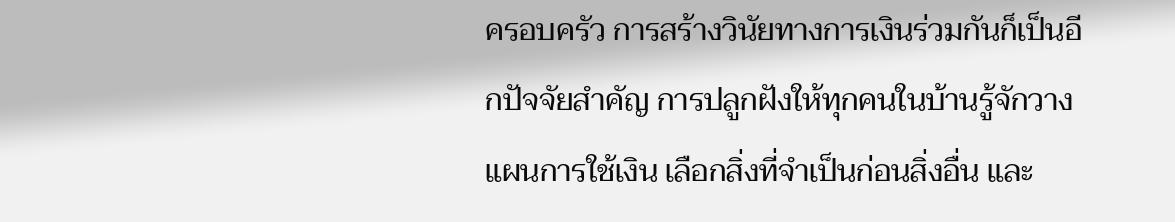ครอบครัว การสร้างวินัยทางการเงินร่วมกันก็เป็นอีกปัจจัยสำคัญ การปลูกฝังให้ทุกคนในบ้านรู้จักวางแผนการใช้เงิน เลือกสิ่งที่จำเป็นก่อนสิ่งอื่น และ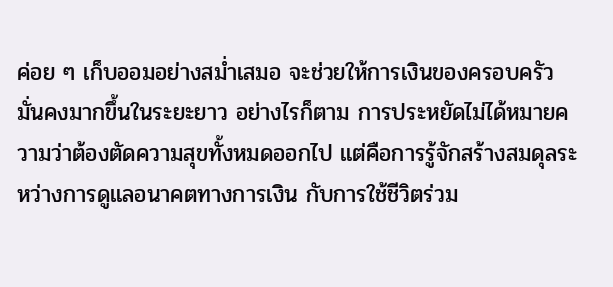ค่อย ๆ เก็บออมอย่างสม่ำเสมอ จะช่วยให้การเงินของครอบครัวมั่นคงมากขึ้นในระยะยาว อย่างไรก็ตาม การประหยัดไม่ได้หมายความว่าต้องตัดความสุขทั้งหมดออกไป แต่คือการรู้จักสร้างสมดุลระหว่างการดูแลอนาคตทางการเงิน กับการใช้ชีวิตร่วม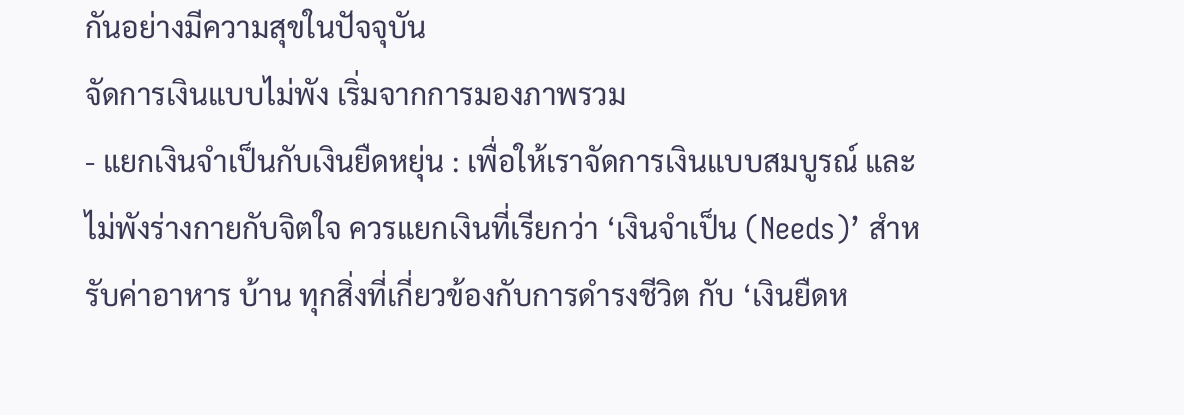กันอย่างมีความสุขในปัจจุบัน
จัดการเงินแบบไม่พัง เริ่มจากการมองภาพรวม
- แยกเงินจำเป็นกับเงินยืดหยุ่น : เพื่อให้เราจัดการเงินแบบสมบูรณ์ และไม่พังร่างกายกับจิตใจ ควรแยกเงินที่เรียกว่า ‘เงินจำเป็น (Needs)’ สำหรับค่าอาหาร บ้าน ทุกสิ่งที่เกี่ยวข้องกับการดำรงชีวิต กับ ‘เงินยืดห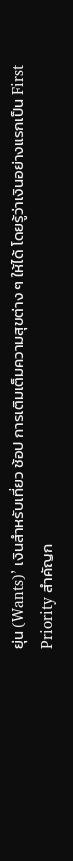ยุ่น (Wants)’ เงินสำหรับเที่ยว ช้อป การเติมเต็มความสุขต่าง ๆ ให้ได้ โดยรู้ว่าเงินอย่างแรกเป็น First Priority สำคัญก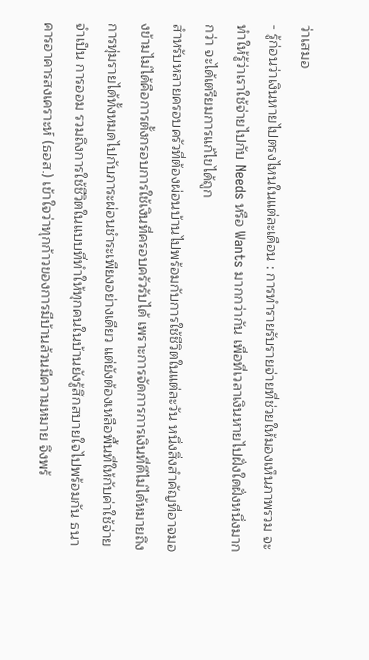ว่าเสมอ
- รู้ก่อนว่าเงินหายไปตรงไหนในแต่ละเดือน : การทำรายรับรายจ่ายที่ช่วยให้มองเห็นภาพรวม จะทำให้รู้ว่าเราใช้จ่ายไปกับ Needs หรือ Wants มากกว่ากัน เพื่อที่เวลาเงินหายไปฝั่งใดฝั่งหนึ่งมากกว่า จะได้เตรียมการแก้ไขได้ถูก
สำหรับหลายครอบครัวที่ต้องผ่อนบ้านไปพร้อมกับการใช้ชีวิตในแต่ละวัน หนึ่งสิ่งสำคัญที่อาจมองข้ามไม่ได้คือการตั้งกรอบการใช้เงินที่ครอบครัวรับได้ เพราะการจัดการการเงินที่ดีไม่ได้หมายถึงการทุ่มรายได้ทั้งหมดไปกับภาระผ่อนชำระเพียงอย่างเดียว แต่ยังต้องเหลือพื้นที่ให้กับค่าใช้จ่ายจำเป็น การออม รวมถึงการใช้ชีวิตในแบบที่ทำให้ทุกคนในบ้านยังรู้สึกสบายใจไปพร้อมกัน ธนาคารอาคารสงเคราะห์ (ธอส.) เข้าใจว่าทุกก้าวของการมีบ้านล้วนมีความหมาย จึงพร้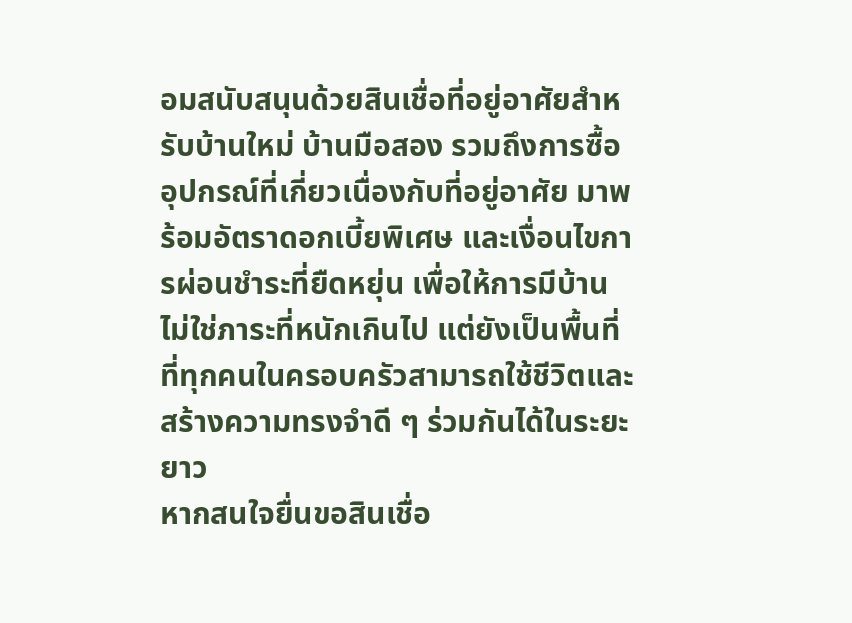อมสนับสนุนด้วยสินเชื่อที่อยู่อาศัยสำหรับบ้านใหม่ บ้านมือสอง รวมถึงการซื้ออุปกรณ์ที่เกี่ยวเนื่องกับที่อยู่อาศัย มาพร้อมอัตราดอกเบี้ยพิเศษ และเงื่อนไขการผ่อนชำระที่ยืดหยุ่น เพื่อให้การมีบ้านไม่ใช่ภาระที่หนักเกินไป แต่ยังเป็นพื้นที่ที่ทุกคนในครอบครัวสามารถใช้ชีวิตและสร้างความทรงจำดี ๆ ร่วมกันได้ในระยะยาว
หากสนใจยื่นขอสินเชื่อ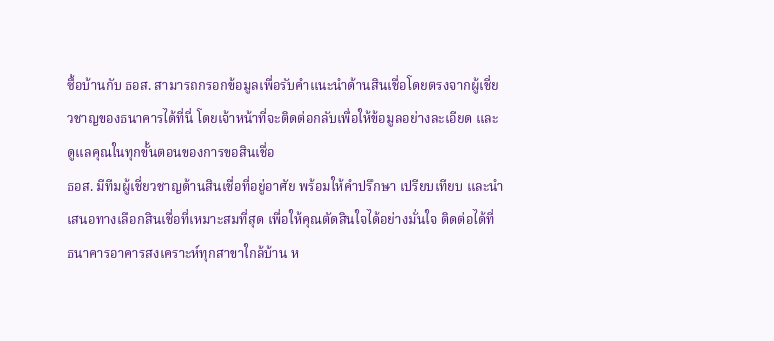ซื้อบ้านกับ ธอส. สามารถกรอกข้อมูลเพื่อรับคำแนะนำด้านสินเชื่อโดยตรงจากผู้เชี่ยวชาญของธนาคารได้ที่นี่ โดยเจ้าหน้าที่จะติดต่อกลับเพื่อให้ข้อมูลอย่างละเอียด และดูแลคุณในทุกขั้นตอนของการขอสินเชื่อ
ธอส. มีทีมผู้เชี่ยวชาญด้านสินเชื่อที่อยู่อาศัย พร้อมให้คำปรึกษา เปรียบเทียบ และนำเสนอทางเลือกสินเชื่อที่เหมาะสมที่สุด เพื่อให้คุณตัดสินใจได้อย่างมั่นใจ ติดต่อได้ที่ ธนาคารอาคารสงเคราะห์ทุกสาขาใกล้บ้าน ห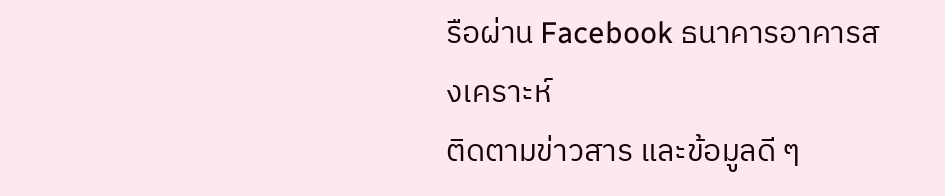รือผ่าน Facebook ธนาคารอาคารสงเคราะห์
ติดตามข่าวสาร และข้อมูลดี ๆ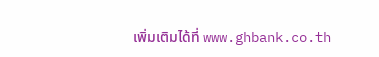เพิ่มเติมได้ที่ www.ghbank.co.th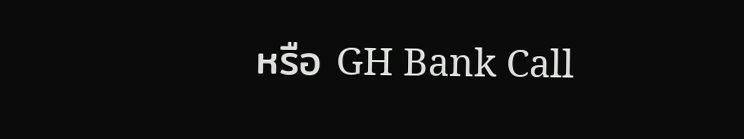หรือ GH Bank Call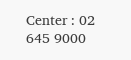Center : 02 645 9000